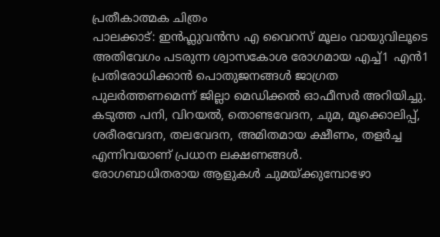പ്രതീകാത്മക ചിത്രം
പാലക്കാട്: ഇൻഫ്ലുവൻസ എ വൈറസ് മൂലം വായുവിലൂടെ അതിവേഗം പടരുന്ന ശ്വാസകോശ രോഗമായ എച്ച്1 എൻ1 പ്രതിരോധിക്കാൻ പൊതുജനങ്ങൾ ജാഗ്രത പുലർത്തണമെന്ന് ജില്ലാ മെഡിക്കൽ ഓഫീസർ അറിയിച്ചു. കടുത്ത പനി, വിറയൽ, തൊണ്ടവേദന, ചുമ, മൂക്കൊലിപ്പ്, ശരീരവേദന, തലവേദന, അമിതമായ ക്ഷീണം, തളർച്ച എന്നിവയാണ് പ്രധാന ലക്ഷണങ്ങൾ.
രോഗബാധിതരായ ആളുകൾ ചുമയ്ക്കുമ്പോഴോ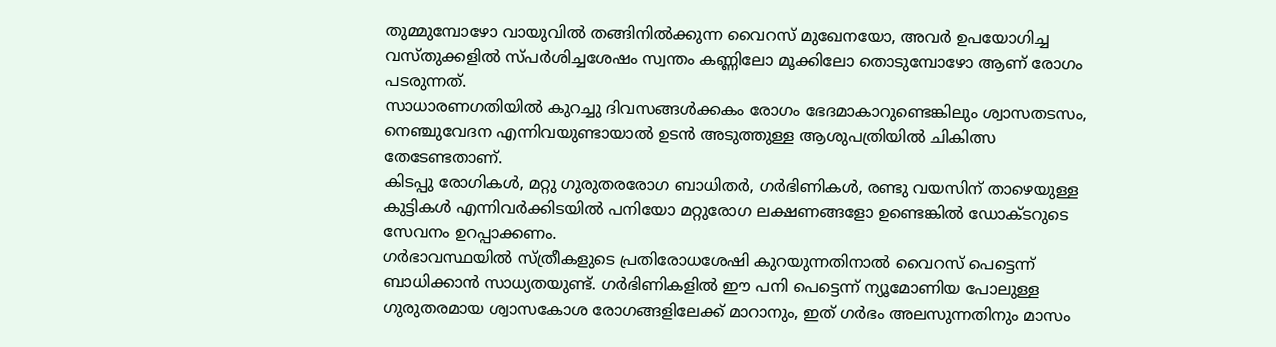തുമ്മുമ്പോഴോ വായുവിൽ തങ്ങിനിൽക്കുന്ന വൈറസ് മുഖേനയോ, അവർ ഉപയോഗിച്ച വസ്തുക്കളിൽ സ്പർശിച്ചശേഷം സ്വന്തം കണ്ണിലോ മൂക്കിലോ തൊടുമ്പോഴോ ആണ് രോഗം പടരുന്നത്.
സാധാരണഗതിയിൽ കുറച്ചു ദിവസങ്ങൾക്കകം രോഗം ഭേദമാകാറുണ്ടെങ്കിലും ശ്വാസതടസം, നെഞ്ചുവേദന എന്നിവയുണ്ടായാൽ ഉടൻ അടുത്തുള്ള ആശുപത്രിയിൽ ചികിത്സ തേടേണ്ടതാണ്.
കിടപ്പു രോഗികൾ, മറ്റു ഗുരുതരരോഗ ബാധിതർ, ഗർഭിണികൾ, രണ്ടു വയസിന് താഴെയുള്ള കുട്ടികൾ എന്നിവർക്കിടയിൽ പനിയോ മറ്റുരോഗ ലക്ഷണങ്ങളോ ഉണ്ടെങ്കിൽ ഡോക്ടറുടെ സേവനം ഉറപ്പാക്കണം.
ഗർഭാവസ്ഥയിൽ സ്ത്രീകളുടെ പ്രതിരോധശേഷി കുറയുന്നതിനാൽ വൈറസ് പെട്ടെന്ന് ബാധിക്കാൻ സാധ്യതയുണ്ട്. ഗർഭിണികളിൽ ഈ പനി പെട്ടെന്ന് ന്യൂമോണിയ പോലുള്ള ഗുരുതരമായ ശ്വാസകോശ രോഗങ്ങളിലേക്ക് മാറാനും, ഇത് ഗർഭം അലസുന്നതിനും മാസം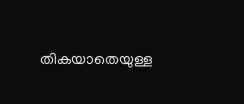തികയാതെയുള്ള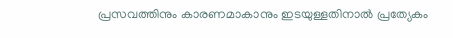പ്രസവത്തിനും കാരണമാകാനും ഇടയുള്ളതിനാൽ പ്രത്യേകം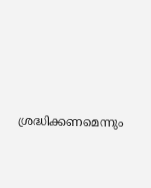ശ്രദ്ധിക്കണമെന്നും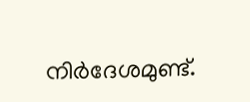നിർദേശമുണ്ട്.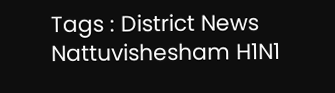Tags : District News Nattuvishesham H1N1